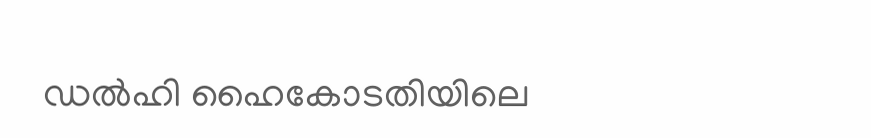ഡൽഹി ഹൈകോടതിയിലെ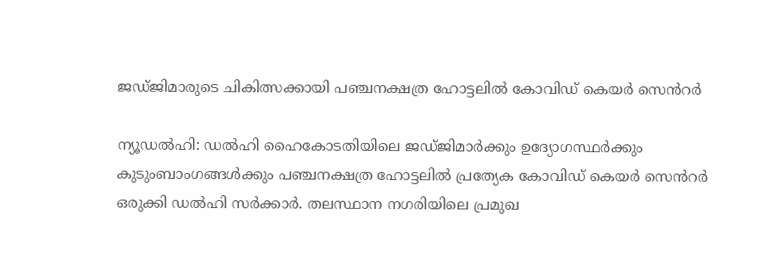ജഡ്ജിമാരുടെ ചികിത്സക്കായി പഞ്ചനക്ഷത്ര ഹോട്ടലിൽ കോവിഡ് കെയർ സെൻറർ

ന്യൂഡല്‍ഹി: ഡല്‍ഹി ഹൈകോടതിയിലെ ജഡ്ജിമാര്‍ക്കും ഉദ്യോഗസ്ഥര്‍ക്കും കുടുംബാംഗങ്ങള്‍ക്കും പഞ്ചനക്ഷത്ര ഹോട്ടലിൽ പ്രത്യേക കോവിഡ് കെയര്‍ സെൻറർ ഒരുക്കി ഡല്‍ഹി സര്‍ക്കാര്‍. തലസ്ഥാന നഗരിയിലെ പ്രമുഖ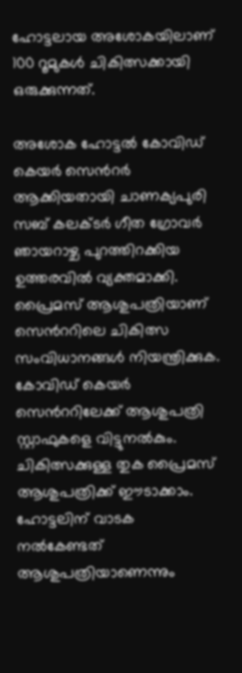ഹോട്ടലായ അശോകയിലാണ് 100 റൂമുകൾ ചികിത്സക്കായി ഒരുക്കുന്നത്.

അശോക ഹോട്ടല്‍ കോവിഡ് കെയര്‍ സെൻറർ ആക്കിയതായി ചാണക്യപുരി സബ് കലക്ടര്‍ ഗീത ഗ്രോവര്‍ ഞായറാഴ്ച പുറത്തിറക്കിയ ഉത്തരവില്‍ വ്യക്തമാക്കി. പ്രൈമസ് ആശുപത്രിയാണ് സെൻററിലെ ചികിത്സ സംവിധാനങ്ങള്‍ നിയന്ത്രിക്കുക. കോവിഡ് കെയര്‍ സെൻററിലേക്ക് ആശുപത്രി സ്റ്റാഫുകളെ വിട്ടുനല്‍കും. ചികിത്സക്കുള്ള തുക പ്രൈമസ് ആശുപത്രിക്ക് ഈടാക്കാം. ഹോട്ടലിന് വാടക നല്‍കേണ്ടത് ആശുപത്രിയാണെന്നും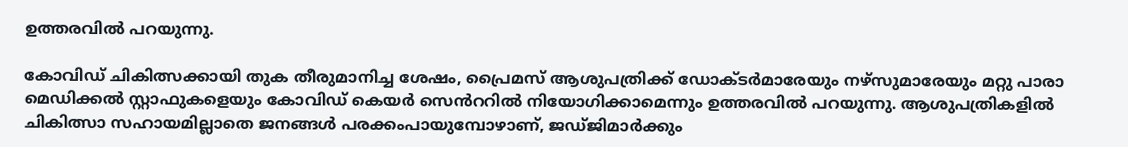ഉത്തരവില്‍ പറയുന്നു.

കോവിഡ് ചികിത്സക്കായി തുക തീരുമാനിച്ച ശേഷം, പ്രൈമസ് ആശുപത്രിക്ക് ഡോക്ടര്‍മാരേയും നഴ്സുമാരേയും മറ്റു പാരാ മെഡിക്കല്‍ സ്റ്റാഫുകളെയും കോവിഡ് കെയര്‍ സെൻററിൽ നിയോഗിക്കാമെന്നും ഉത്തരവില്‍ പറയുന്നു. ആശുപത്രികളില്‍ ചികിത്സാ സഹായമില്ലാതെ ജനങ്ങള്‍ പരക്കംപായുമ്പോഴാണ്, ജഡ്ജിമാര്‍ക്കും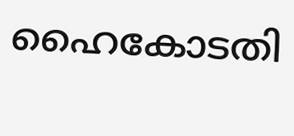ഹൈകോടതി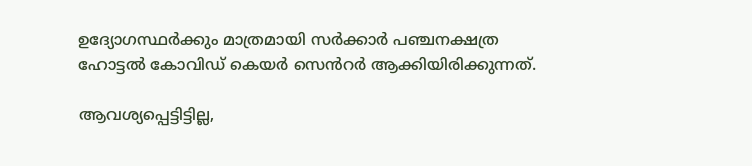ഉദ്യോഗസ്ഥര്‍ക്കും മാത്രമായി സര്‍ക്കാര്‍ പഞ്ചനക്ഷത്ര ഹോട്ടല്‍ കോവിഡ് കെയര്‍ സെൻറർ ആക്കിയിരിക്കുന്നത്.

ആവശ്യപ്പെട്ടിട്ടില്ല,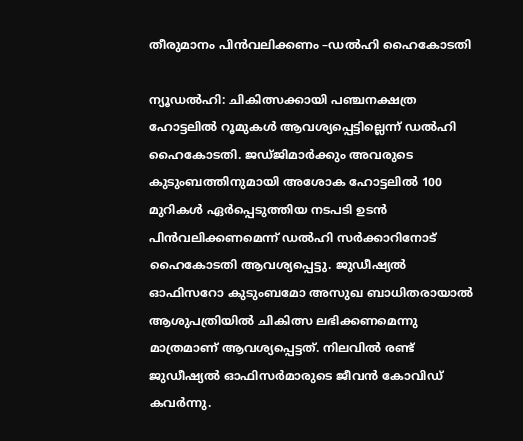തീരുമാനം പിൻവലിക്കണം –ഡൽഹി ഹൈകോടതി

ന്യൂഡൽഹി: ചികിത്സക്കായി പഞ്ചനക്ഷത്ര ഹോട്ടലിൽ റൂമുകൾ ആവശ്യപ്പെട്ടില്ലെന്ന് ഡൽഹി ഹൈകോടതി. ജഡ്ജിമാർക്കും അവരുടെ കുടുംബത്തിനുമായി അശോക ഹോട്ടലിൽ 100 മുറികൾ ഏർപ്പെടുത്തിയ നടപടി ഉടൻ പിൻവലിക്കണമെന്ന് ഡൽഹി സർക്കാറിനോട് ഹൈകോടതി ആവശ്യപ്പെട്ടു. ജുഡീഷ്യൽ ഓഫിസറോ കുടുംബമോ അസുഖ ബാധിതരായാൽ ആശുപത്രിയിൽ ചികിത്സ ലഭിക്കണമെന്നു മാത്രമാണ് ആവശ്യപ്പെട്ടത്. നിലവിൽ രണ്ട് ജുഡീഷ്യൽ ഓഫിസർമാരുടെ ജീവൻ കോവിഡ് കവർന്നു.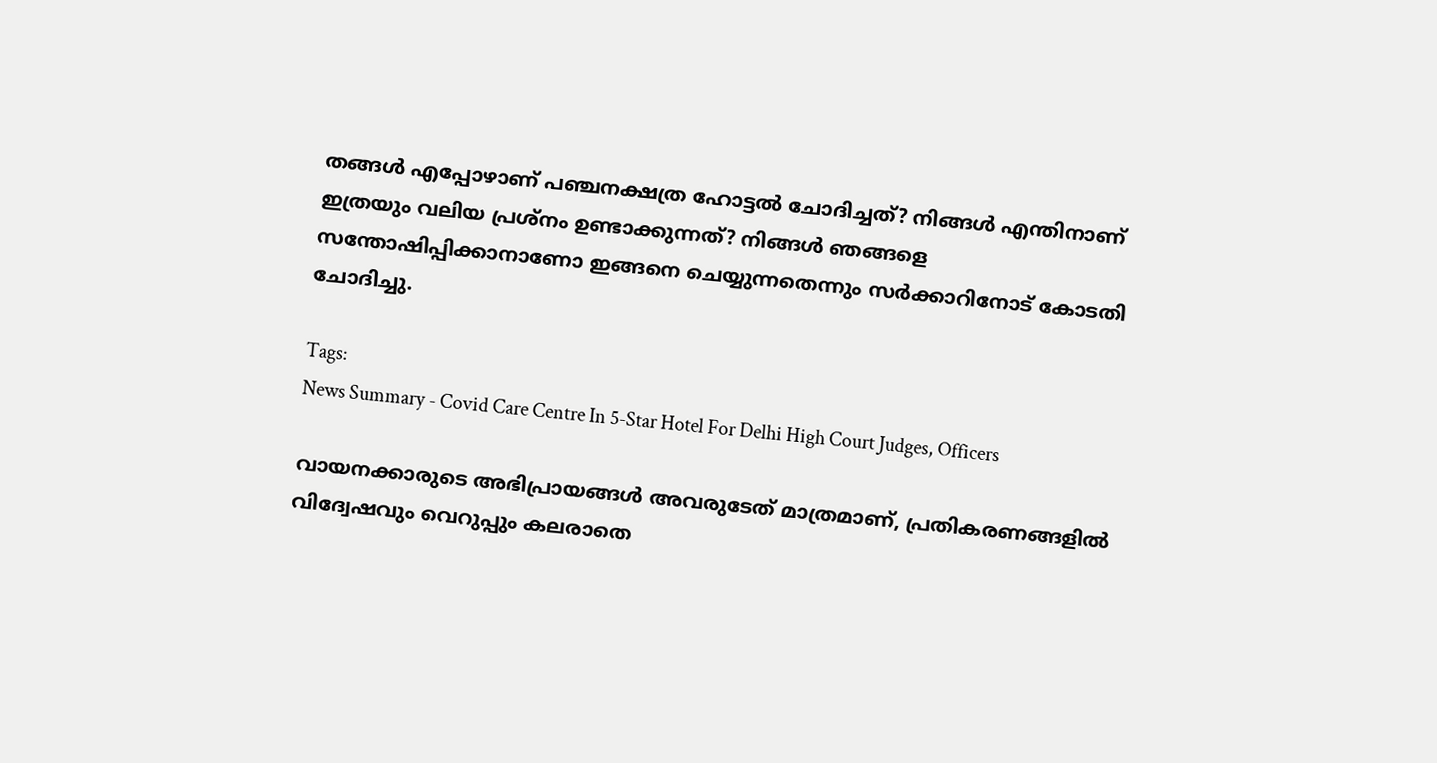തങ്ങൾ എപ്പോഴാണ് പഞ്ചനക്ഷത്ര ഹോട്ടൽ ചോദിച്ചത്? നിങ്ങൾ എന്തിനാണ് ഇത്രയും വലിയ പ്രശ്നം ഉണ്ടാക്കുന്നത്? നിങ്ങൾ ഞങ്ങളെ സന്തോഷിപ്പിക്കാനാണോ ഇങ്ങനെ ചെയ്യുന്നതെന്നും സർക്കാറിനോട് കോടതി ചോദിച്ചു.

Tags:
News Summary - Covid Care Centre In 5-Star Hotel For Delhi High Court Judges, Officers

വായനക്കാരുടെ അഭിപ്രായങ്ങള്‍ അവരുടേത് മാത്രമാണ്, പ്രതികരണങ്ങളിൽ വിദ്വേഷവും വെറുപ്പും കലരാതെ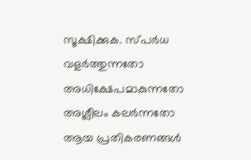സൂക്ഷിക്കുക. സ്പർധ വളർത്തുന്നതോ അധിക്ഷേപമാകുന്നതോ അശ്ലീലം കലർന്നതോ ആയ പ്രതികരണങ്ങൾ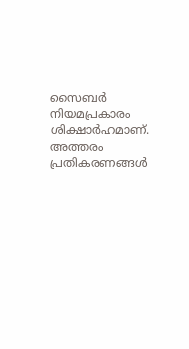സൈബർ നിയമപ്രകാരം ശിക്ഷാർഹമാണ്. അത്തരം പ്രതികരണങ്ങൾ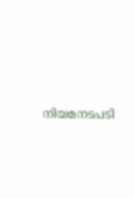നിയമനടപടി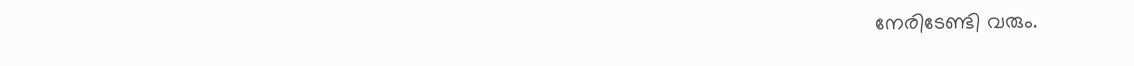നേരിടേണ്ടി വരും.